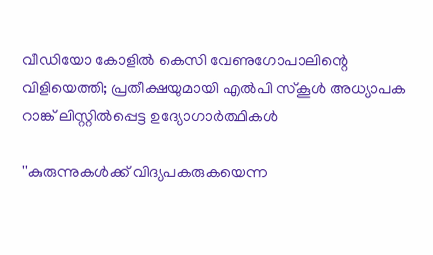വീഡിയോ കോളില്‍ കെസി വേണുഗോപാലിന്റെ വിളിയെത്തി; പ്രതീക്ഷയുമായി എല്‍പി സ്‌കൂള്‍ അധ്യാപക റാങ്ക് ലിസ്റ്റില്‍പ്പെട്ട ഉദ്യോഗാര്‍ത്ഥികള്‍

''കുരുന്നുകള്‍ക്ക് വിദ്യപകരുകയെന്ന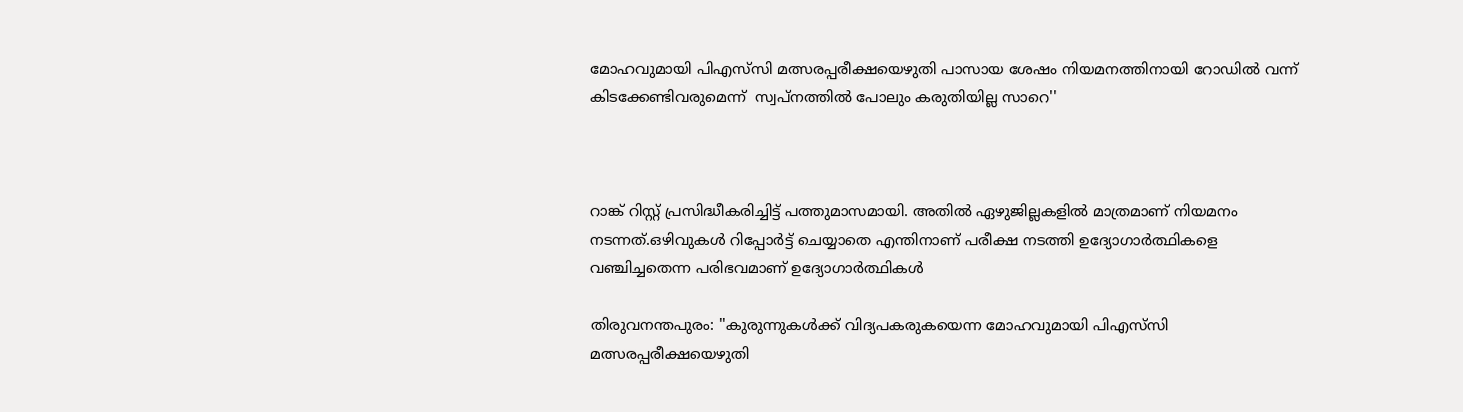മോഹവുമായി പിഎസ്‌സി മത്സരപ്പരീക്ഷയെഴുതി പാസായ ശേഷം നിയമനത്തിനായി റോഡില്‍ വന്ന് കിടക്കേണ്ടിവരുമെന്ന്  സ്വപ്‌നത്തില്‍ പോലും കരുതിയില്ല സാറെ''



റാങ്ക് റിസ്റ്റ് പ്രസിദ്ധീകരിച്ചിട്ട് പത്തുമാസമായി. അതില്‍ ഏഴുജില്ലകളില്‍ മാത്രമാണ് നിയമനം നടന്നത്.ഒഴിവുകള്‍ റിപ്പോര്‍ട്ട് ചെയ്യാതെ എന്തിനാണ് പരീക്ഷ നടത്തി ഉദ്യോഗാര്‍ത്ഥികളെ വഞ്ചിച്ചതെന്ന പരിഭവമാണ് ഉദ്യോഗാര്‍ത്ഥികള്‍

തിരുവനന്തപുരം: ''കുരുന്നുകള്‍ക്ക് വിദ്യപകരുകയെന്ന മോഹവുമായി പിഎസ്‌സി മത്സരപ്പരീക്ഷയെഴുതി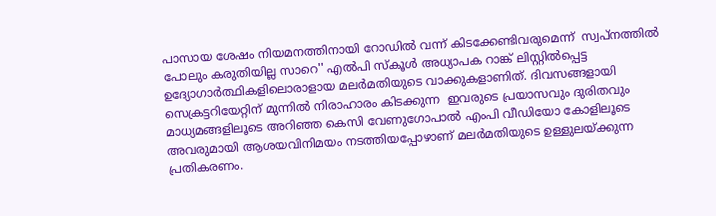പാസായ ശേഷം നിയമനത്തിനായി റോഡില്‍ വന്ന് കിടക്കേണ്ടിവരുമെന്ന്  സ്വപ്‌നത്തില്‍ പോലും കരുതിയില്ല സാറെ'' എല്‍പി സ്‌കൂള്‍ അധ്യാപക റാങ്ക് ലിസ്റ്റില്‍പ്പെട്ട ഉദ്യോഗാര്‍ത്ഥികളിലൊരാളായ മലര്‍മതിയുടെ വാക്കുകളാണിത്. ദിവസങ്ങളായി സെക്രട്ടറിയേറ്റിന് മുന്നില്‍ നിരാഹാരം കിടക്കുന്ന  ഇവരുടെ പ്രയാസവും ദുരിതവും മാധ്യമങ്ങളിലൂടെ അറിഞ്ഞ കെസി വേണുഗോപാല്‍ എംപി വീഡിയോ കോളിലൂടെ അവരുമായി ആശയവിനിമയം നടത്തിയപ്പോഴാണ് മലര്‍മതിയുടെ ഉള്ളുലയ്ക്കുന്ന പ്രതികരണം.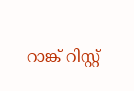റാങ്ക് റിസ്റ്റ്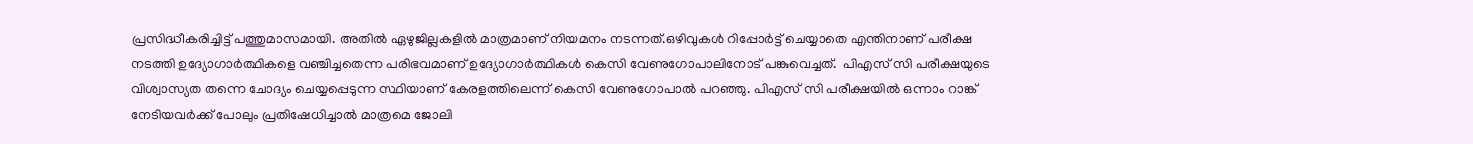പ്രസിദ്ധീകരിച്ചിട്ട് പത്തുമാസമായി. അതില്‍ ഏഴുജില്ലകളില്‍ മാത്രമാണ് നിയമനം നടന്നത്.ഒഴിവുകള്‍ റിപ്പോര്‍ട്ട് ചെയ്യാതെ എന്തിനാണ് പരീക്ഷ നടത്തി ഉദ്യോഗാര്‍ത്ഥികളെ വഞ്ചിച്ചതെന്ന പരിഭവമാണ് ഉദ്യോഗാര്‍ത്ഥികള്‍ കെസി വേണുഗോപാലിനോട് പങ്കുവെച്ചത്.  പിഎസ് സി പരീക്ഷയുടെ വിശ്വാസ്യത തന്നെ ചോദ്യം ചെയ്യപ്പെടുന്ന സ്ഥിയാണ് കേരളത്തിലെന്ന് കെസി വേണുഗോപാല്‍ പറഞ്ഞു. പിഎസ് സി പരീക്ഷയില്‍ ഒന്നാം റാങ്ക് നേടിയവര്‍ക്ക് പോലും പ്രതിഷേധിച്ചാല്‍ മാത്രമെ ജോലി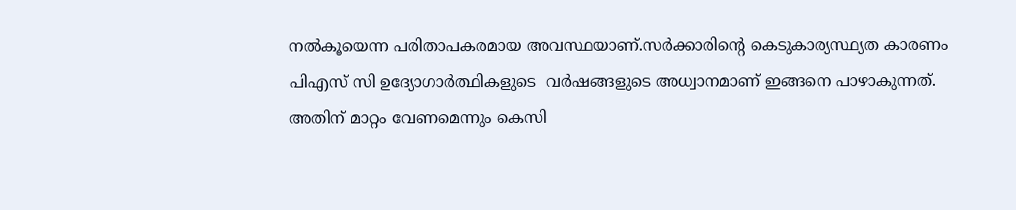നല്‍കൂയെന്ന പരിതാപകരമായ അവസ്ഥയാണ്.സര്‍ക്കാരിന്റെ കെടുകാര്യസ്ഥ്യത കാരണം പിഎസ് സി ഉദ്യോഗാര്‍ത്ഥികളുടെ  വര്‍ഷങ്ങളുടെ അധ്വാനമാണ് ഇങ്ങനെ പാഴാകുന്നത്. അതിന് മാറ്റം വേണമെന്നും കെസി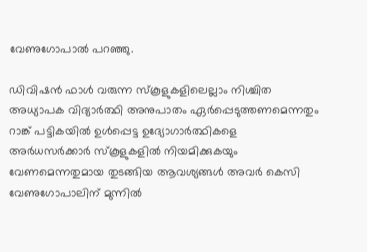വേണുഗോപാല്‍ പറഞ്ഞു.

ഡിവിഷന്‍ ഫാള്‍ വരുന്ന സ്‌കൂളുകളിലെല്ലാം നിശ്ചിത അധ്യാപക വിദ്യാര്‍ത്ഥി അനുപാതം ഏര്‍പ്പെടുത്തണമെന്നതും റാങ്ക് പട്ടികയില്‍ ഉള്‍പ്പെട്ട ഉദ്യോഗാര്‍ത്ഥികളെ അര്‍ധസര്‍ക്കാര്‍ സ്‌കൂളുകളില്‍ നിയമിക്കുകയും വേണമെന്നതുമായ തുടങ്ങിയ ആവശ്യങ്ങള്‍ അവര്‍ കെസി വേണുഗോപാലിന് മുന്നില്‍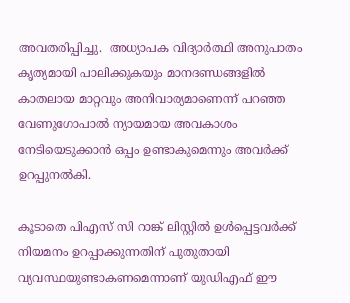അവതരിപ്പിച്ചു.  അധ്യാപക വിദ്യാര്‍ത്ഥി അനുപാതം കൃത്യമായി പാലിക്കുകയും മാനദണ്ഡങ്ങളില്‍ കാതലായ മാറ്റവും അനിവാര്യമാണെന്ന് പറഞ്ഞ വേണുഗോപാല്‍ ന്യായമായ അവകാശം നേടിയെടുക്കാന്‍ ഒപ്പം ഉണ്ടാകുമെന്നും അവര്‍ക്ക് ഉറപ്പുനല്‍കി.

കൂടാതെ പിഎസ് സി റാങ്ക് ലിസ്റ്റില്‍ ഉള്‍പ്പെട്ടവര്‍ക്ക് നിയമനം ഉറപ്പാക്കുന്നതിന് പുതുതായി വ്യവസ്ഥയുണ്ടാകണമെന്നാണ് യുഡിഎഫ് ഈ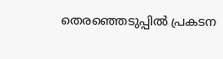തെരഞ്ഞെടുപ്പില്‍ പ്രകടന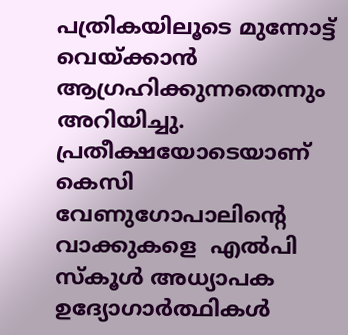പത്രികയിലൂടെ മുന്നോട്ട് വെയ്ക്കാന്‍  ആഗ്രഹിക്കുന്നതെന്നും അറിയിച്ചു. പ്രതീക്ഷയോടെയാണ് കെസി വേണുഗോപാലിന്റെ വാക്കുകളെ  എല്‍പി സ്‌കൂള്‍ അധ്യാപക ഉദ്യോഗാര്‍ത്ഥികള്‍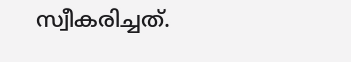സ്വീകരിച്ചത്.